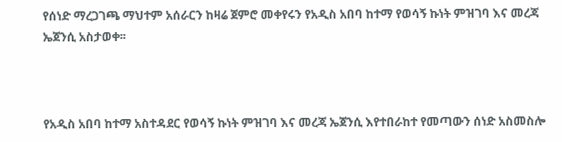የሰነድ ማረጋገጫ ማህተም አሰራርን ከዛሬ ጀምሮ መቀየሩን የአዲስ አበባ ከተማ የወሳኝ ኩነት ምዝገባ እና መረጃ ኤጀንሲ አስታወቀ፡፡



የአዲስ አበባ ከተማ አስተዳደር የወሳኝ ኩነት ምዝገባ እና መረጃ ኤጀንሲ እየተበራከተ የመጣውን ሰነድ አስመስሎ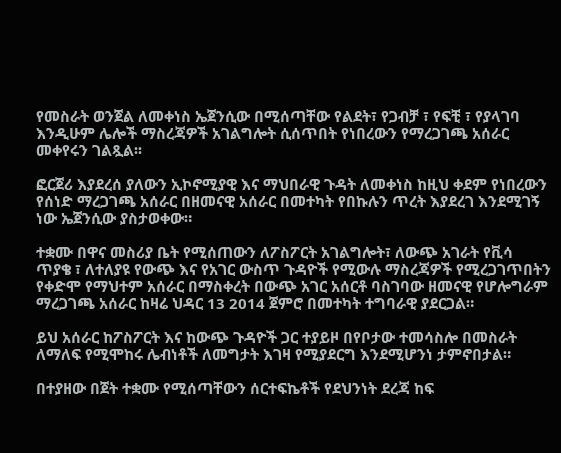የመስራት ወንጀል ለመቀነስ ኤጀንሲው በሚሰጣቸው የልደት፣ የጋብቻ ፣ የፍቺ ፣ የያላገባ እንዲሁም ሌሎች ማስረጃዎች አገልግሎት ሲሰጥበት የነበረውን የማረጋገጫ አሰራር መቀየሩን ገልጿል፡፡

ፎርጀሪ እያደረሰ ያለውን ኢኮኖሚያዊ እና ማህበራዊ ጉዳት ለመቀነስ ከዚህ ቀደም የነበረውን የሰነድ ማረጋገጫ አሰራር በዘመናዊ አሰራር በመተካት የበኩሉን ጥረት እያደረገ እንደሚገኝ ነው ኤጀንሲው ያስታወቀው።

ተቋሙ በዋና መስሪያ ቤት የሚሰጠውን ለፖስፖርት አገልግሎት፣ ለውጭ አገራት የቪሳ ጥያቄ ፣ ለተለያዩ የውጭ እና የአገር ውስጥ ጉዳዮች የሚውሉ ማስረጃዎች የሚረጋገጥበትን የቀድሞ የማህተም አሰራር በማስቀረት በውጭ አገር አሰርቶ ባስገባው ዘመናዊ የሆሎግራም ማረጋገጫ አሰራር ከዛሬ ህዳር 13 2014 ጀምሮ በመተካት ተግባራዊ ያደርጋል።

ይህ አሰራር ከፖስፖርት እና ከውጭ ጉዳዮች ጋር ተያይዞ በየቦታው ተመሳስሎ በመስራት ለማለፍ የሚሞከሩ ሌብነቶች ለመግታት እገዛ የሚያደርግ እንደሚሆንነ ታምኖበታል።

በተያዘው በጀት ተቋሙ የሚሰጣቸውን ሰርተፍኬቶች የደህንነት ደረጃ ከፍ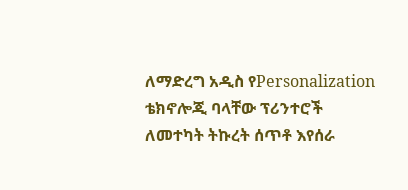ለማድረግ አዲስ የPersonalization ቴክኖሎጂ ባላቸው ፕሪንተሮች ለመተካት ትኩረት ሰጥቶ እየሰራ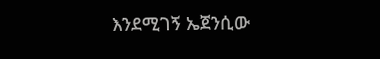እንደሚገኝ ኤጀንሲው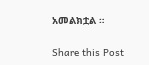አመልክቷል ።

Share this Post